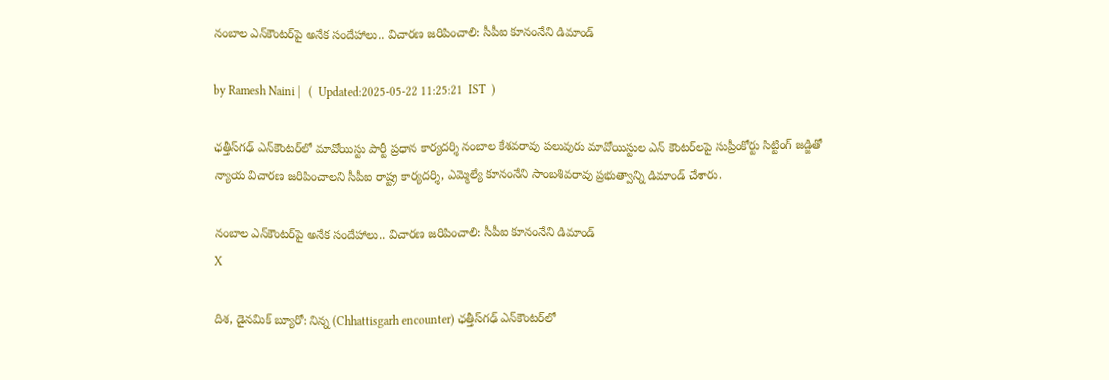నంబాల ఎన్‌కౌంటర్‌పై అనేక సందేహాలు.. విచారణ జరిపించాలి: సీపీఐ కూనంనేని డిమాండ్

by Ramesh Naini |   (  Updated:2025-05-22 11:25:21  IST  )

ఛత్తీస్‌గఢ్ ఎన్‌కౌంటర్‌లో మావోయిస్టు పార్టీ ప్రధాన కార్యదర్శి నంబాల కేశవరావు పలువురు మావోయిస్టుల ఎన్ కౌంటర్‌లపై సుప్రీంకోర్టు సిట్టింగ్ జడ్జితో న్యాయ విచారణ జరిపించాలని సీపీఐ రాష్ట్ర కార్యదర్శి, ఎమ్మెల్యే కూనంనేని సాంబశివరావు ప్రభుత్వాన్ని డిమాండ్ చేశారు.

నంబాల ఎన్‌కౌంటర్‌పై అనేక సందేహాలు.. విచారణ జరిపించాలి: సీపీఐ కూనంనేని డిమాండ్
X

దిశ, డైనమిక్ బ్యూరో: నిన్న (Chhattisgarh encounter) ఛత్తీస్‌గఢ్ ఎన్‌కౌంటర్‌లో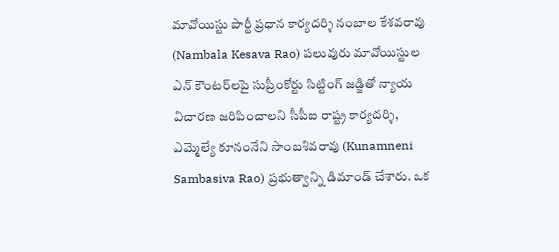మావోయిస్టు పార్టీ ప్రధాన కార్యదర్శి నంబాల కేశవరావు (Nambala Kesava Rao) పలువురు మావోయిస్టుల ఎన్ కౌంటర్‌లపై సుప్రీంకోర్టు సిట్టింగ్ జడ్జితో న్యాయ విచారణ జరిపించాలని సీపీఐ రాష్ట్ర కార్యదర్శి, ఎమ్మెల్యే కూనంనేని సాంబశివరావు (Kunamneni Sambasiva Rao) ప్రభుత్వాన్ని డిమాండ్ చేశారు. ఒక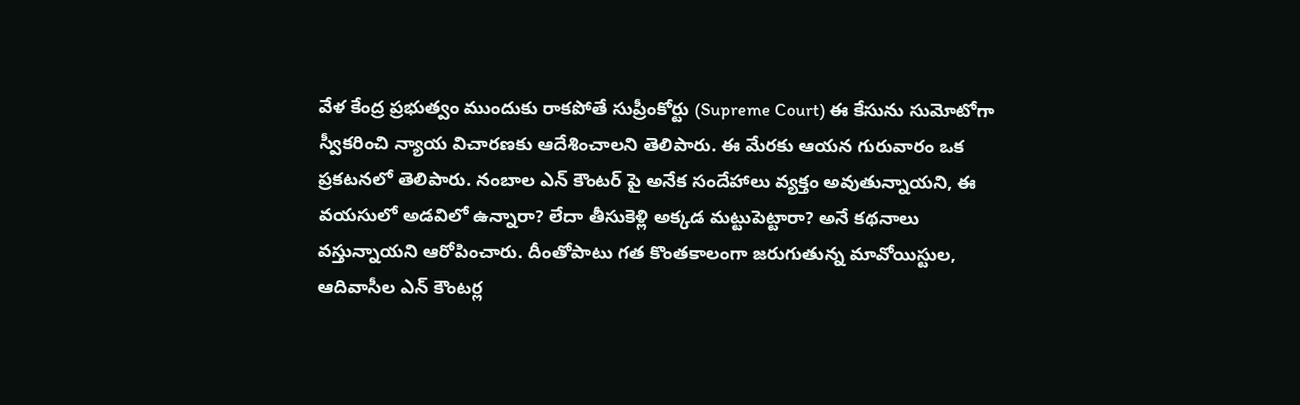వేళ కేంద్ర ప్రభుత్వం ముందుకు రాకపోతే సుప్రీంకోర్టు (Supreme Court) ఈ కేసును సుమోటోగా స్వీకరించి న్యాయ విచారణకు ఆదేశించాలని తెలిపారు. ఈ మేరకు ఆయన గురువారం ఒక ప్రకటనలో తెలిపారు. నంబాల ఎన్ కౌంటర్ పై అనేక సందేహాలు వ్యక్తం అవుతున్నాయని, ఈ వయసులో అడవిలో ఉన్నారా? లేదా తీసుకెళ్లి అక్కడ మట్టుపెట్టారా? అనే కథనాలు వస్తున్నాయని ఆరోపించారు. దీంతోపాటు గత కొంతకాలంగా జరుగుతున్న మావోయిస్టుల, ఆదివాసీల ఎన్ కౌంటర్ల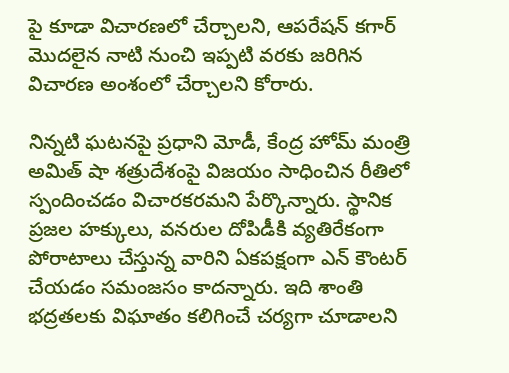పై కూడా విచారణలో చేర్చాలని, ఆపరేషన్ కగార్ మొదలైన నాటి నుంచి ఇప్పటి వరకు జరిగిన విచారణ అంశంలో చేర్చాలని కోరారు.

నిన్నటి ఘటనపై ప్రధాని మోడీ, కేంద్ర హోమ్ మంత్రి అమిత్ షా శత్రుదేశంపై విజయం సాధించిన రీతిలో స్పందించడం విచారకరమని పేర్కొన్నారు. స్థానిక ప్రజల హక్కులు, వనరుల దోపిడీకి వ్యతిరేకంగా పోరాటాలు చేస్తున్న వారిని ఏకపక్షంగా ఎన్ కౌంటర్ చేయడం సమంజసం కాదన్నారు. ఇది శాంతి భద్రతలకు విఘాతం కలిగించే చర్యగా చూడాలని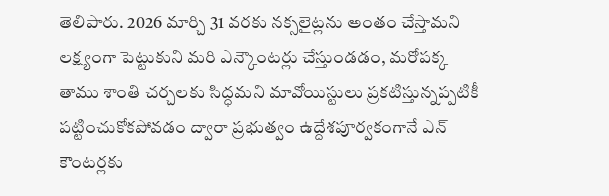తెలిపారు. 2026 మార్చి 31 వరకు నక్సలైట్లను అంతం చేస్తామని లక్ష్యంగా పెట్టుకుని మరి ఎన్కౌంటర్లు చేస్తుండడం, మరోపక్క తాము శాంతి చర్చలకు సిద్ధమని మావోయిస్టులు ప్రకటిస్తున్నప్పటికీ పట్టించుకోకపోవడం ద్వారా ప్రభుత్వం ఉద్దేశపూర్వకంగానే ఎన్ కౌంటర్లకు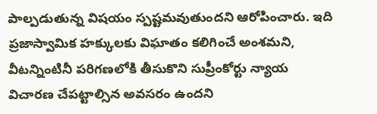పాల్పడుతున్న విషయం స్పష్టమవుతుందని ఆరోపించారు. ఇది ప్రజాస్వామిక హక్కులకు విఘాతం కలిగించే అంశమని, వీటన్నింటినీ పరిగణలోకి తీసుకొని సుప్రీంకోర్టు న్యాయ విచారణ చేపట్టాల్సిన అవసరం ఉందని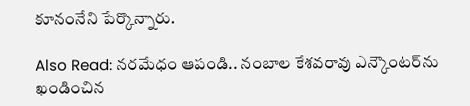కూనంనేని పేర్కొన్నారు.

Also Read: నరమేధం ఆపండి.. నంబాల కేశవరావు ఎన్కౌంటర్‌ను ఖండించిన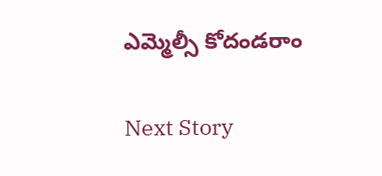ఎమ్మెల్సీ కోదండరాం

Next Story